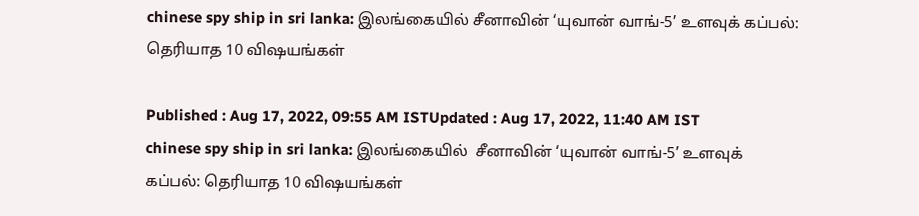chinese spy ship in sri lanka: இலங்கையில் சீனாவின் ‘யுவான் வாங்-5’ உளவுக் கப்பல்: தெரியாத 10 விஷயங்கள்

Published : Aug 17, 2022, 09:55 AM ISTUpdated : Aug 17, 2022, 11:40 AM IST
chinese spy ship in sri lanka: இலங்கையில்  சீனாவின் ‘யுவான் வாங்-5’ உளவுக் கப்பல்: தெரியாத 10 விஷயங்கள்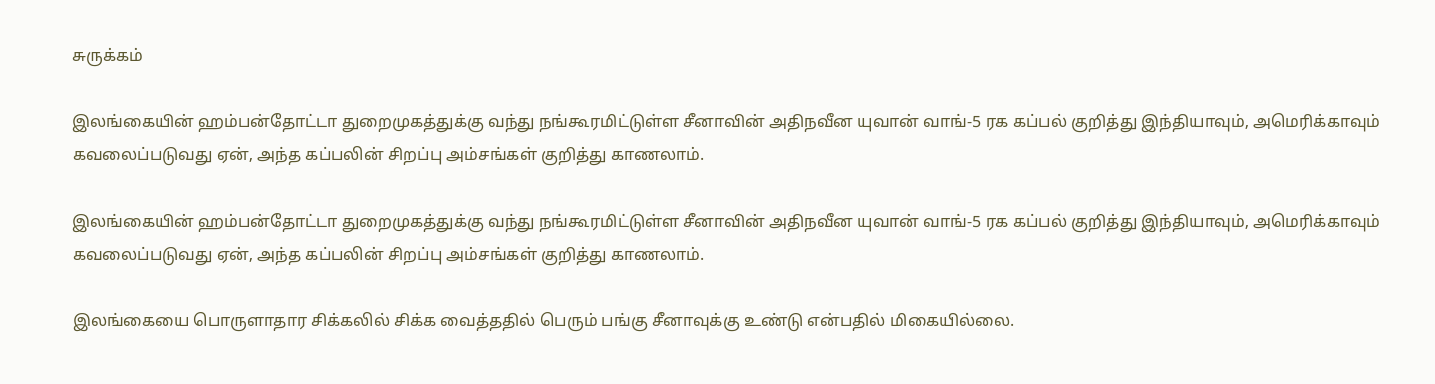சுருக்கம்

இலங்கையின் ஹம்பன்தோட்டா துறைமுகத்துக்கு வந்து நங்கூரமிட்டுள்ள சீனாவின் அதிநவீன யுவான் வாங்-5 ரக கப்பல் குறித்து இந்தியாவும், அமெரிக்காவும் கவலைப்படுவது ஏன், அந்த கப்பலின் சிறப்பு அம்சங்கள் குறித்து காணலாம்.

இலங்கையின் ஹம்பன்தோட்டா துறைமுகத்துக்கு வந்து நங்கூரமிட்டுள்ள சீனாவின் அதிநவீன யுவான் வாங்-5 ரக கப்பல் குறித்து இந்தியாவும், அமெரிக்காவும் கவலைப்படுவது ஏன், அந்த கப்பலின் சிறப்பு அம்சங்கள் குறித்து காணலாம்.

இலங்கையை பொருளாதார சிக்கலில் சிக்க வைத்ததில் பெரும் பங்கு சீனாவுக்கு உண்டு என்பதில் மிகையில்லை.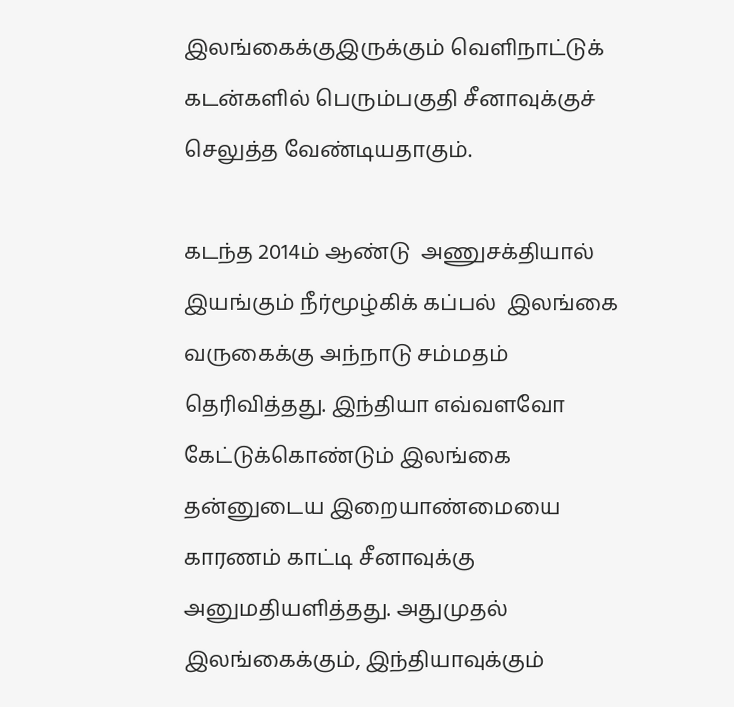இலங்கைக்குஇருக்கும் வெளிநாட்டுக் கடன்களில் பெரும்பகுதி சீனாவுக்குச் செலுத்த வேண்டியதாகும்.

கடந்த 2014ம் ஆண்டு  அணுசக்தியால் இயங்கும் நீர்மூழ்கிக் கப்பல்  இலங்கை வருகைக்கு அந்நாடு சம்மதம் தெரிவித்தது. இந்தியா எவ்வளவோ கேட்டுக்கொண்டும் இலங்கை தன்னுடைய இறையாண்மையை காரணம் காட்டி சீனாவுக்கு அனுமதியளித்தது. அதுமுதல் இலங்கைக்கும், இந்தியாவுக்கும்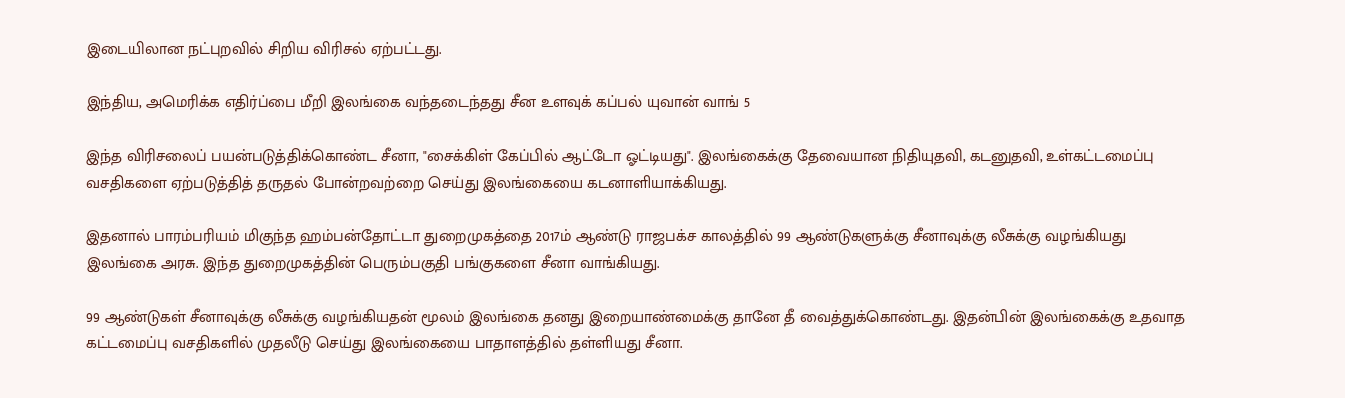இடையிலான நட்புறவில் சிறிய விரிசல் ஏற்பட்டது.

இந்திய, அமெரிக்க எதிர்ப்பை மீறி இலங்கை வந்தடைந்தது சீன உளவுக் கப்பல் யுவான் வாங் 5

இந்த விரிசலைப் பயன்படுத்திக்கொண்ட சீனா, "சைக்கிள் கேப்பில் ஆட்டோ ஓட்டியது". இலங்கைக்கு தேவையான நிதியுதவி, கடனுதவி, உள்கட்டமைப்பு வசதிகளை ஏற்படுத்தித் தருதல் போன்றவற்றை செய்து இலங்கையை கடனாளியாக்கியது.

இதனால் பாரம்பரியம் மிகுந்த ஹம்பன்தோட்டா துறைமுகத்தை 2017ம் ஆண்டு ராஜபக்ச காலத்தில் 99 ஆண்டுகளுக்கு சீனாவுக்கு லீசுக்கு வழங்கியது இலங்கை அரசு. இந்த துறைமுகத்தின் பெரும்பகுதி பங்குகளை சீனா வாங்கியது.

99 ஆண்டுகள் சீனாவுக்கு லீசுக்கு வழங்கியதன் மூலம் இலங்கை தனது இறையாண்மைக்கு தானே தீ வைத்துக்கொண்டது. இதன்பின் இலங்கைக்கு உதவாத கட்டமைப்பு வசதிகளில் முதலீடு செய்து இலங்கையை பாதாளத்தில் தள்ளியது சீனா.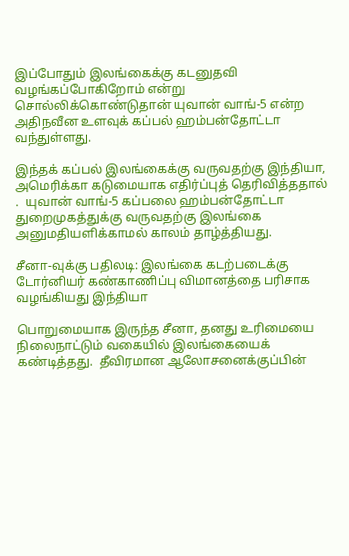இப்போதும் இலங்கைக்கு கடனுதவி வழங்கப்போகிறோம் என்று சொல்லிக்கொண்டுதான் யுவான் வாங்-5 என்ற அதிநவீன உளவுக் கப்பல் ஹம்பன்தோட்டா வந்துள்ளது.

இந்தக் கப்பல் இலங்கைக்கு வருவதற்கு இந்தியா, அமெரிக்கா கடுமையாக எதிர்ப்புத் தெரிவித்ததால்  .  யுவான் வாங்-5 கப்பலை ஹம்பன்தோட்டா துறைமுகத்துக்கு வருவதற்கு இலங்கை அனுமதியளிக்காமல் காலம் தாழ்த்தியது.

சீனா-வுக்கு பதிலடி: இலங்கை கடற்படைக்கு டோர்னியர் கண்காணிப்பு விமானத்தை பரிசாக வழங்கியது இந்தியா

பொறுமையாக இருந்த சீனா, தனது உரிமையை நிலைநாட்டும் வகையில் இலங்கையைக் கண்டித்தது.  தீவிரமான ஆலோசனைக்குப்பின்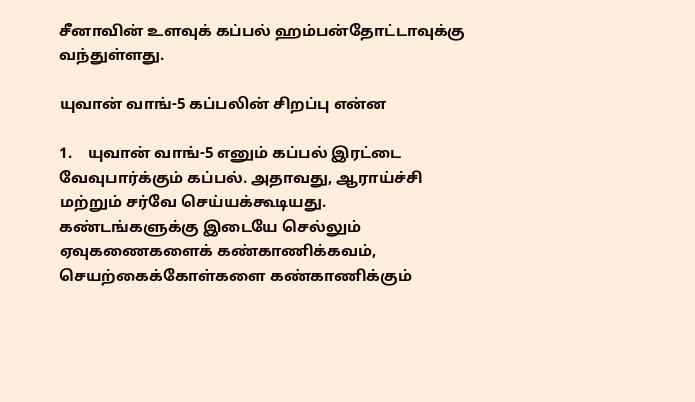சீனாவின் உளவுக் கப்பல் ஹம்பன்தோட்டாவுக்கு வந்துள்ளது.

யுவான் வாங்-5 கப்பலின் சிறப்பு என்ன

1.    யுவான் வாங்-5 எனும் கப்பல் இரட்டை வேவுபார்க்கும் கப்பல். அதாவது, ஆராய்ச்சி மற்றும் சர்வே செய்யக்கூடியது. கண்டங்களுக்கு இடையே செல்லும் ஏவுகணைகளைக் கண்காணிக்கவம், செயற்கைக்கோள்களை கண்காணிக்கும்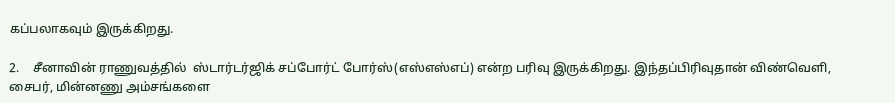கப்பலாகவும் இருக்கிறது.

2.    சீனாவின் ராணுவத்தில்  ஸ்டார்டர்ஜிக் சப்போர்ட் போர்ஸ்(எஸ்எஸ்எப்) என்ற பரிவு இருக்கிறது. இந்தப்பிரிவுதான் விண்வெளி, சைபர், மின்னணு அம்சங்களை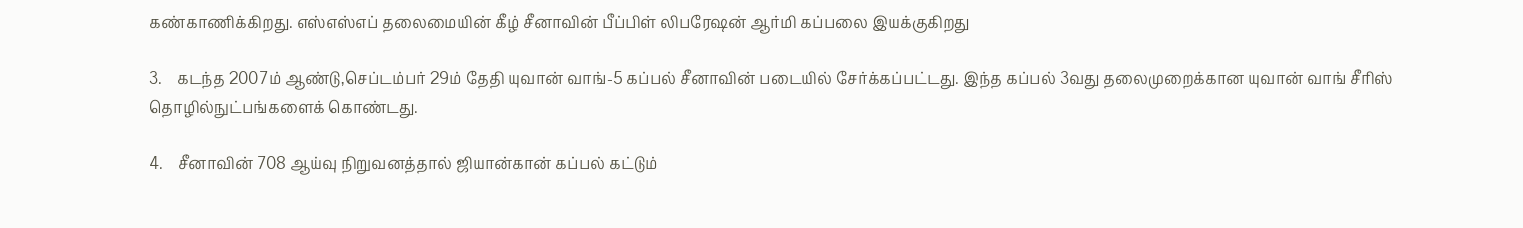கண்காணிக்கிறது. எஸ்எஸ்எப் தலைமையின் கீழ் சீனாவின் பீப்பிள் லிபரேஷன் ஆர்மி கப்பலை இயக்குகிறது

3.    கடந்த 2007ம் ஆண்டு,செப்டம்பர் 29ம் தேதி யுவான் வாங்-5 கப்பல் சீனாவின் படையில் சேர்க்கப்பட்டது. இந்த கப்பல் 3வது தலைமுறைக்கான யுவான் வாங் சீரிஸ் தொழில்நுட்பங்களைக் கொண்டது.

4.    சீனாவின் 708 ஆய்வு நிறுவனத்தால் ஜியான்கான் கப்பல் கட்டும்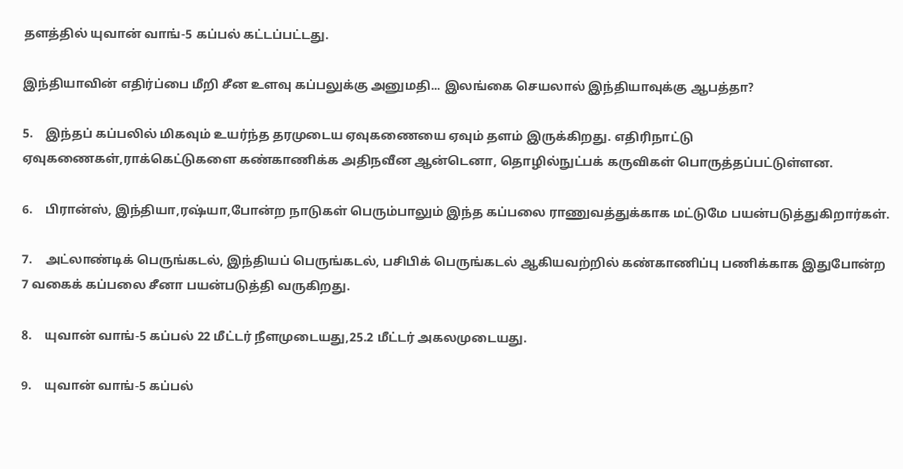தளத்தில் யுவான் வாங்-5 கப்பல் கட்டப்பட்டது.

இந்தியாவின் எதிர்ப்பை மீறி சீன உளவு கப்பலுக்கு அனுமதி... இலங்கை செயலால் இந்தியாவுக்கு ஆபத்தா?

5.    இந்தப் கப்பலில் மிகவும் உயர்ந்த தரமுடைய ஏவுகணையை ஏவும் தளம் இருக்கிறது. எதிரிநாட்டு ஏவுகணைகள்,ராக்கெட்டுகளை கண்காணிக்க அதிநவீன ஆன்டெனா, தொழில்நுட்பக் கருவிகள் பொருத்தப்பட்டுள்ளன.

6.    பிரான்ஸ், இந்தியா,ரஷ்யா,போன்ற நாடுகள் பெரும்பாலும் இந்த கப்பலை ராணுவத்துக்காக மட்டுமே பயன்படுத்துகிறார்கள்.

7.    அட்லாண்டிக் பெருங்கடல், இந்தியப் பெருங்கடல், பசிபிக் பெருங்கடல் ஆகியவற்றில் கண்காணிப்பு பணிக்காக இதுபோன்ற 7 வகைக் கப்பலை சீனா பயன்படுத்தி வருகிறது.

8.    யுவான் வாங்-5 கப்பல் 22 மீட்டர் நீளமுடையது,25.2 மீட்டர் அகலமுடையது.

9.    யுவான் வாங்-5 கப்பல்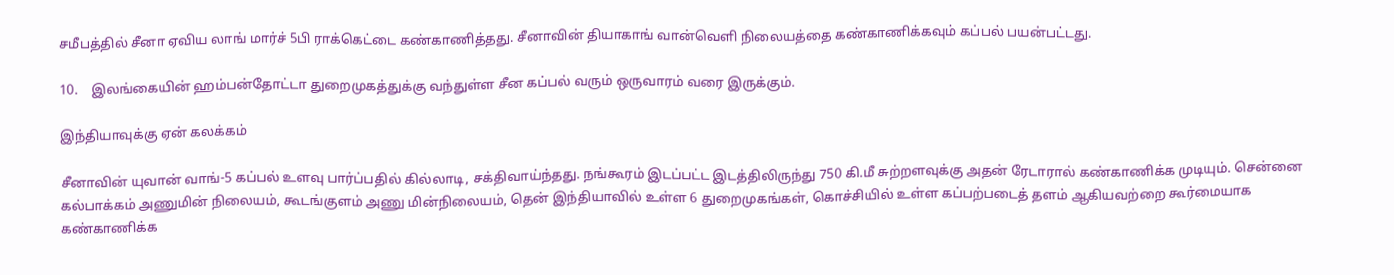சமீபத்தில் சீனா ஏவிய லாங் மார்ச் 5பி ராக்கெட்டை கண்காணித்தது. சீனாவின் தியாகாங் வான்வெளி நிலையத்தை கண்காணிக்கவும் கப்பல் பயன்பட்டது.

10.    இலங்கையின் ஹம்பன்தோட்டா துறைமுகத்துக்கு வந்துள்ள சீன கப்பல் வரும் ஒருவாரம் வரை இருக்கும்.

இந்தியாவுக்கு ஏன் கலக்கம்

சீனாவின் யுவான் வாங்-5 கப்பல் உளவு பார்ப்பதில் கில்லாடி, சக்திவாய்ந்தது. நங்கூரம் இடப்பட்ட இடத்திலிருந்து 750 கி.மீ சுற்றளவுக்கு அதன் ரேடாரால் கண்காணிக்க முடியும். சென்னை கல்பாக்கம் அணுமின் நிலையம், கூடங்குளம் அணு மின்நிலையம், தென் இந்தியாவில் உள்ள 6 துறைமுகங்கள், கொச்சியில் உள்ள கப்பற்படைத் தளம் ஆகியவற்றை கூர்மையாக கண்காணிக்க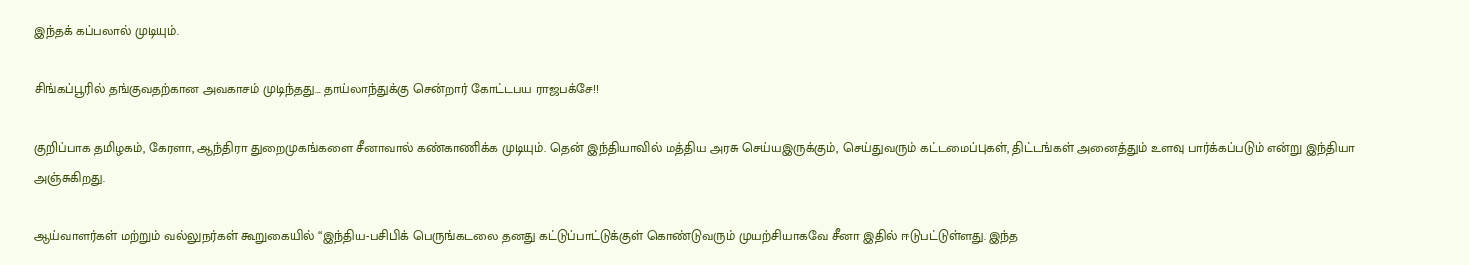இந்தக் கப்பலால் முடியும்.

சிங்கப்பூரில் தங்குவதற்கான அவகாசம் முடிந்தது… தாய்லாந்துக்கு சென்றார் கோட்டபய ராஜபக்சே!!

குறிப்பாக தமிழகம், கேரளா, ஆந்திரா துறைமுகங்களை சீனாவால் கண்காணிக்க முடியும். தென் இந்தியாவில் மத்திய அரசு செய்யஇருக்கும், செய்துவரும் கட்டமைப்புகள், திட்டங்கள் அனைத்தும் உளவு பார்க்கப்படும் என்று இந்தியா அஞ்சுகிறது.

ஆய்வாளர்கள் மற்றும் வல்லுநர்கள் கூறுகையில் “இந்திய-பசிபிக் பெருங்கடலை தனது கட்டுப்பாட்டுக்குள் கொண்டுவரும் முயற்சியாகவே சீனா இதில் ஈடுபட்டுள்ளது. இந்த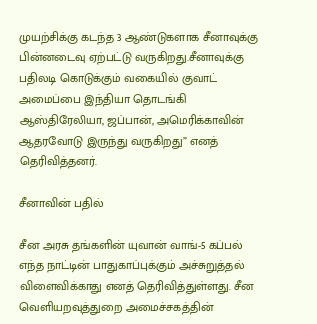முயற்சிக்கு கடந்த 3 ஆண்டுகளாக சீனாவுக்கு பின்னடைவு ஏற்பட்டு வருகிறது.சீனாவுக்கு பதிலடி கொடுக்கும் வகையில் குவாட் அமைப்பை இந்தியா தொடங்கி ஆஸ்திரேலியா, ஜப்பான், அமெரிக்காவின் ஆதரவோடு இருந்து வருகிறது” எனத் தெரிவித்தனர்.

சீனாவின் பதில்

சீன அரசு தங்களின் யுவான் வாங்-5 கப்பல் எந்த நாட்டின் பாதுகாப்புக்கும் அச்சுறுத்தல் விளைவிக்காது எனத் தெரிவித்துள்ளது. சீன வெளியறவுத்துறை அமைச்சகத்தின்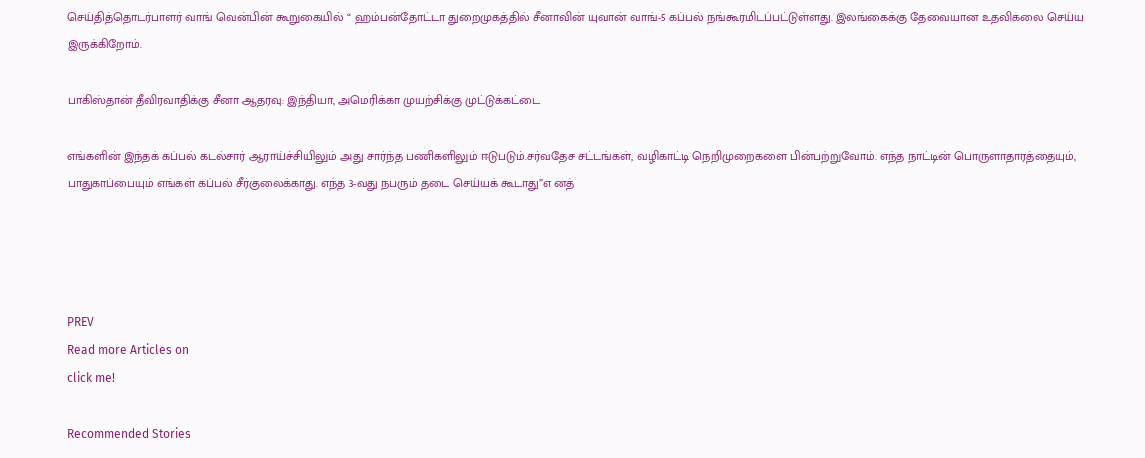செய்தித்தொடர்பாளர் வாங் வென்பின் கூறுகையில் “ ஹம்பன்தோட்டா துறைமுகத்தில் சீனாவின் யுவான் வாங்-5 கப்பல் நங்கூரமிடப்பட்டுள்ளது. இலங்கைக்கு தேவையான உதவிகலை செய்ய இருக்கிறோம்.

பாகிஸ்தான் தீவிரவாதிக்கு சீனா ஆதரவு: இந்தியா, அமெரிக்கா முயற்சிக்கு முட்டுக்கட்டை

எங்களின் இந்தக் கப்பல் கடல்சார் ஆராய்ச்சியிலும் அது சார்ந்த பணிகளிலும் ஈடுபடும்.சர்வதேச சட்டங்கள், வழிகாட்டி நெறிமுறைகளை பின்பற்றுவோம். எந்த நாட்டின் பொருளாதாரத்தையும், பாதுகாப்பையும் எங்கள் கப்பல் சீர்குலைக்காது. எந்த 3-வது நபரும் தடை செய்யக் கூடாது”எ னத்




PREV
Read more Articles on
click me!

Recommended Stories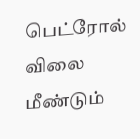பெட்ரோல் விலை மீண்டும்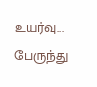உயர்வு... பேருந்து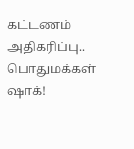கட்டணம் அதிகரிப்பு.. பொதுமக்கள் ஷாக்!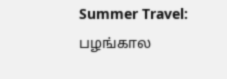Summer Travel: பழங்கால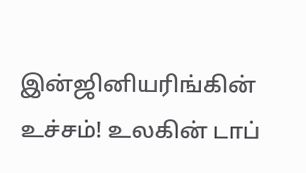இன்ஜினியரிங்கின் உச்சம்! உலகின் டாப்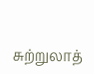சுற்றுலாத்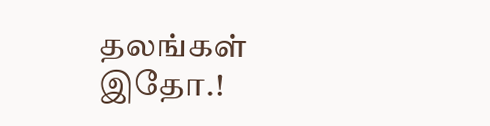தலங்கள் இதோ.!